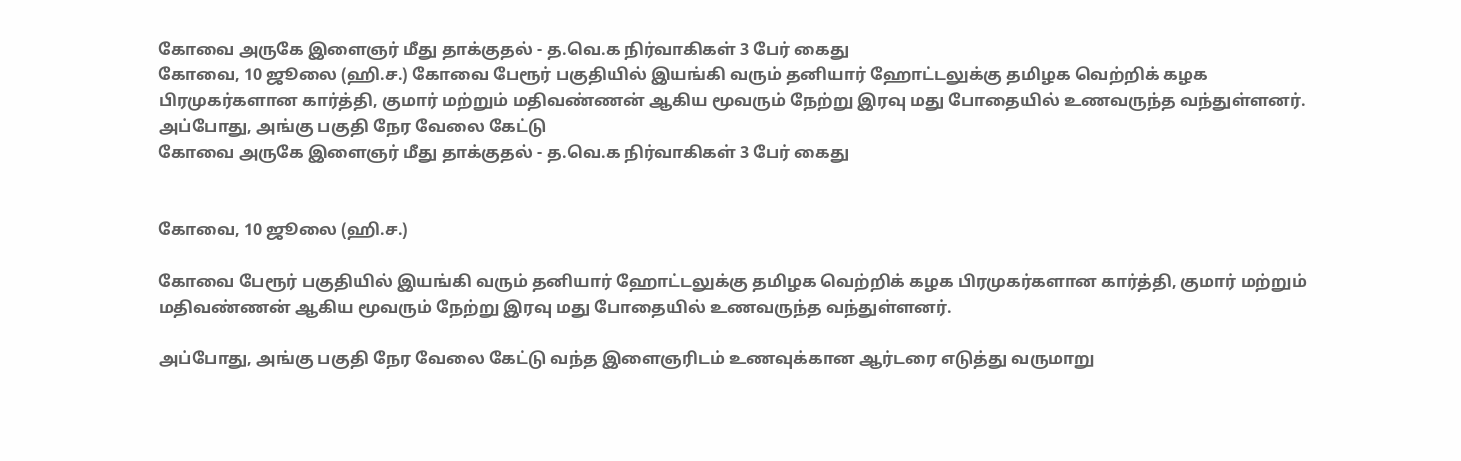கோவை அருகே இளைஞர் மீது தாக்குதல் - த.வெ.க நிர்வாகிகள் 3 பேர் கைது
கோவை, 10 ஜூலை (ஹி.ச.) கோவை பேரூர் பகுதியில் இயங்கி வரும் தனியார் ஹோட்டலுக்கு தமிழக வெற்றிக் கழக பிரமுகர்களான கார்த்தி, குமார் மற்றும் மதிவண்ணன் ஆகிய மூவரும் நேற்று இரவு மது போதையில் உணவருந்த வந்துள்ளனர். அப்போது, அங்கு பகுதி நேர வேலை கேட்டு
கோவை அருகே இளைஞர் மீது தாக்குதல் - த.வெ.க நிர்வாகிகள் 3 பேர் கைது


கோவை, 10 ஜூலை (ஹி.ச.)

கோவை பேரூர் பகுதியில் இயங்கி வரும் தனியார் ஹோட்டலுக்கு தமிழக வெற்றிக் கழக பிரமுகர்களான கார்த்தி, குமார் மற்றும் மதிவண்ணன் ஆகிய மூவரும் நேற்று இரவு மது போதையில் உணவருந்த வந்துள்ளனர்.

அப்போது, அங்கு பகுதி நேர வேலை கேட்டு வந்த இளைஞரிடம் உணவுக்கான ஆர்டரை எடுத்து வருமாறு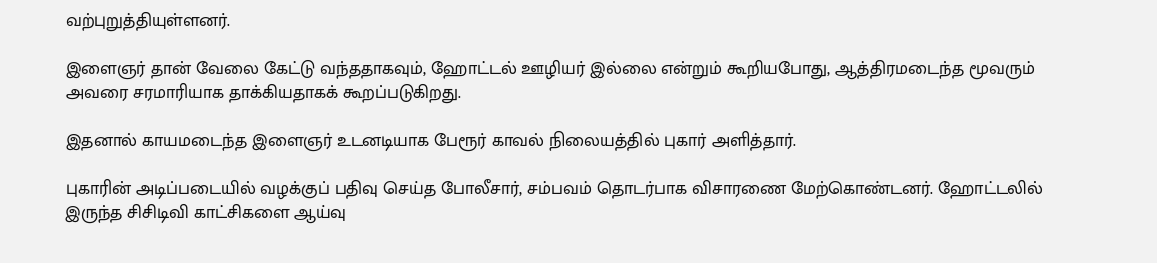வற்புறுத்தியுள்ளனர்.

இளைஞர் தான் வேலை கேட்டு வந்ததாகவும், ஹோட்டல் ஊழியர் இல்லை என்றும் கூறியபோது, ஆத்திரமடைந்த மூவரும் அவரை சரமாரியாக தாக்கியதாகக் கூறப்படுகிறது.

இதனால் காயமடைந்த இளைஞர் உடனடியாக பேரூர் காவல் நிலையத்தில் புகார் அளித்தார்.

புகாரின் அடிப்படையில் வழக்குப் பதிவு செய்த போலீசார், சம்பவம் தொடர்பாக விசாரணை மேற்கொண்டனர். ஹோட்டலில் இருந்த சிசிடிவி காட்சிகளை ஆய்வு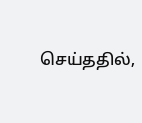செய்ததில்,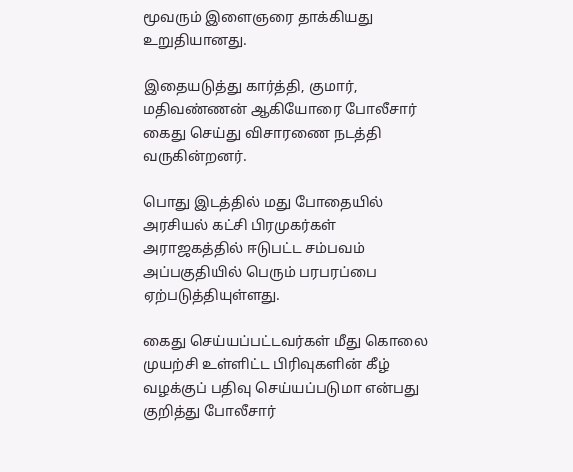மூவரும் இளைஞரை தாக்கியது உறுதியானது.

இதையடுத்து கார்த்தி, குமார், மதிவண்ணன் ஆகியோரை போலீசார் கைது செய்து விசாரணை நடத்தி வருகின்றனர்.

பொது இடத்தில் மது போதையில் அரசியல் கட்சி பிரமுகர்கள் அராஜகத்தில் ஈடுபட்ட சம்பவம் அப்பகுதியில் பெரும் பரபரப்பை ஏற்படுத்தியுள்ளது.

கைது செய்யப்பட்டவர்கள் மீது கொலை முயற்சி உள்ளிட்ட பிரிவுகளின் கீழ் வழக்குப் பதிவு செய்யப்படுமா என்பது குறித்து போலீசார்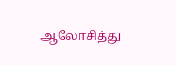ஆலோசித்து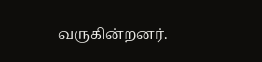வருகின்றனர்.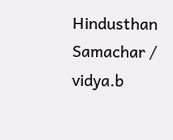Hindusthan Samachar / vidya.b